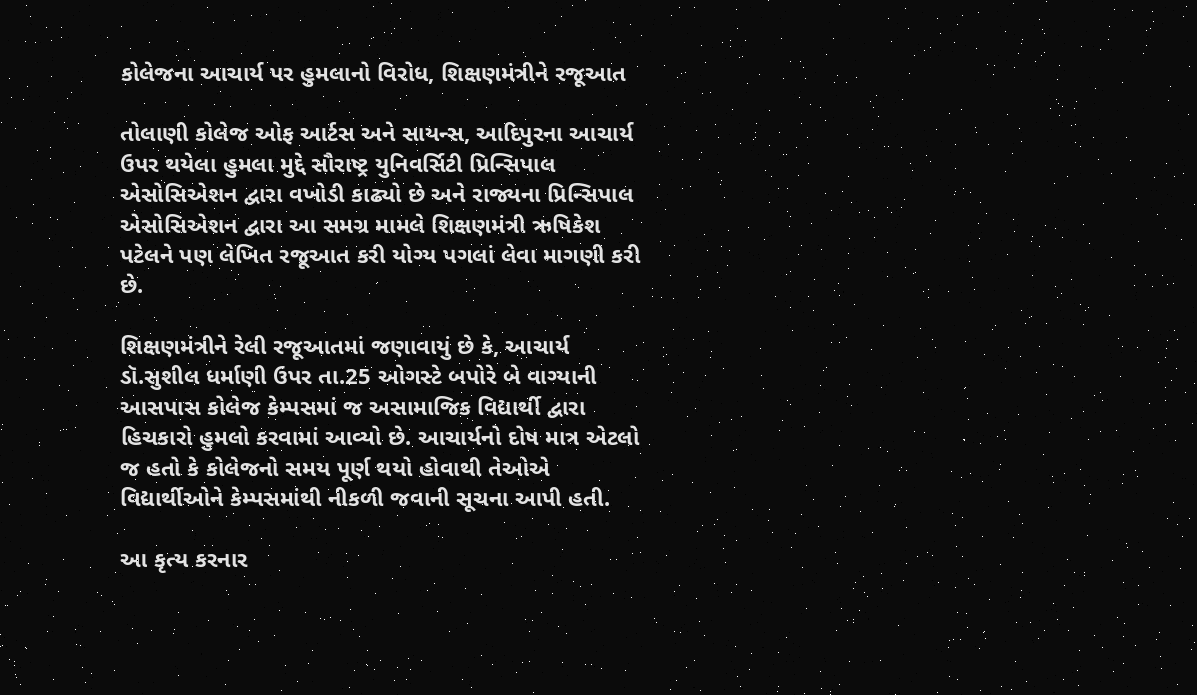કોલેજના આચાર્ય પર હુમલાનો વિરોધ, શિક્ષણમંત્રીને રજૂઆત

તોલાણી કોલેજ ઓફ આર્ટસ અને સાયન્સ, આદિપુરના આચાર્ય ઉપર થયેલા હુમલા મુદ્દે સૌરાષ્ટ્ર યુનિવર્સિટી પ્રિન્સિપાલ એસોસિએશન દ્વારા વખોડી કાઢ્યો છે અને રાજ્યના પ્રિન્સિપાલ એસોસિએશન દ્વારા આ સમગ્ર મામલે શિક્ષણમંત્રી ઋષિકેશ પટેલને પણ લેખિત રજૂઆત કરી યોગ્ય પગલાં લેવા માગણી કરી છે.

શિક્ષણમંત્રીને રેલી રજૂઆતમાં જણાવાયું છે કે, આચાર્ય ડૉ.સુશીલ ધર્માણી ઉપર તા.25 ઓગસ્ટે બપોરે બે વાગ્યાની આસપાસ કોલેજ કેમ્પસમાં જ અસામાજિક વિદ્યાર્થી દ્વારા હિચકારો હુમલો કરવામાં આવ્યો છે. આચાર્યનો દોષ માત્ર એટલો જ હતો કે કોલેજનો સમય પૂર્ણ થયો હોવાથી તેઓએ વિદ્યાર્થીઓને કેમ્પસમાંથી નીકળી જવાની સૂચના આપી હતી.

આ કૃત્ય કરનાર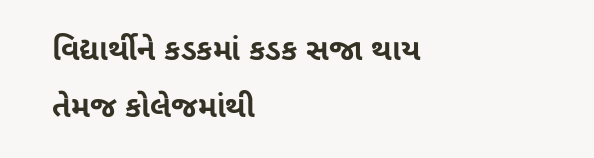વિદ્યાર્થીને કડકમાં કડક સજા થાય તેમજ કોલેજમાંથી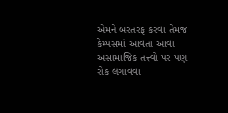એમને બરતરફ કરવા તેમજ કેમ્પસમાં આવતા આવા અસામાજિક તત્ત્વો પર પણ રોક લગાવવા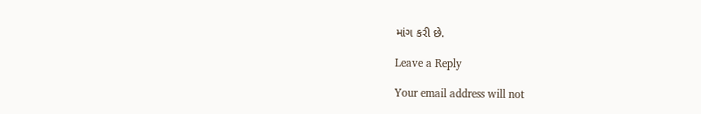માંગ કરી છે.

Leave a Reply

Your email address will not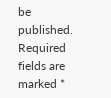be published. Required fields are marked *